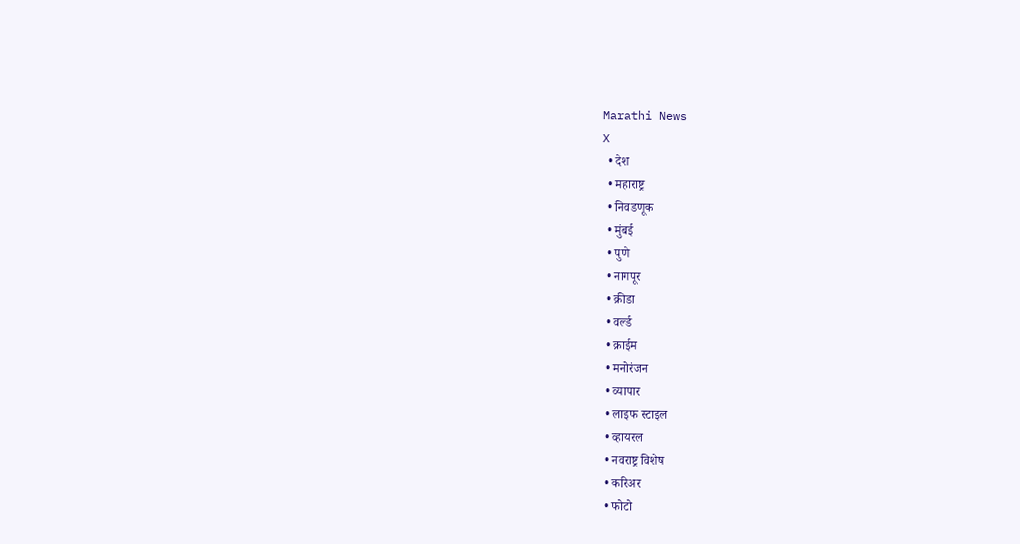Marathi News
X
  • देश
  • महाराष्ट्र
  • निवडणूक
  • मुंबई
  • पुणे
  • नागपूर
  • क्रीडा
  • वर्ल्ड
  • क्राईम
  • मनोरंजन
  • व्यापार
  • लाइफ स्टाइल
  • व्हायरल
  • नवराष्ट्र विशेष
  • करिअर
  • फोटो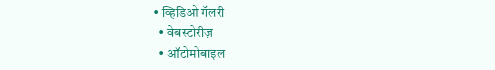• व्हिडिओ गॅलरी
  • वेबस्टोरीज़
  • ऑटोमोबाइल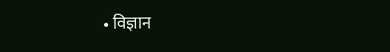• विज्ञान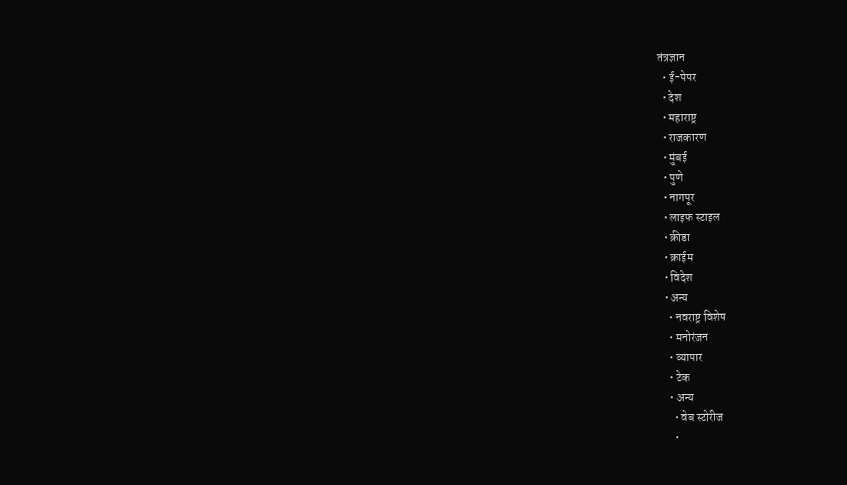तंत्रज्ञान
  • ई-पेपर
  • देश
  • महाराष्ट्र
  • राजकारण
  • मुंबई
  • पुणे
  • नागपूर
  • लाइफ स्टाइल
  • क्रीडा
  • क्राईम
  • विदेश
  • अन्य
    • नवराष्ट्र विशेष
    • मनोरंजन
    • व्यापार
    • टेक
    • अन्य
      • वेब स्टोरीज
      •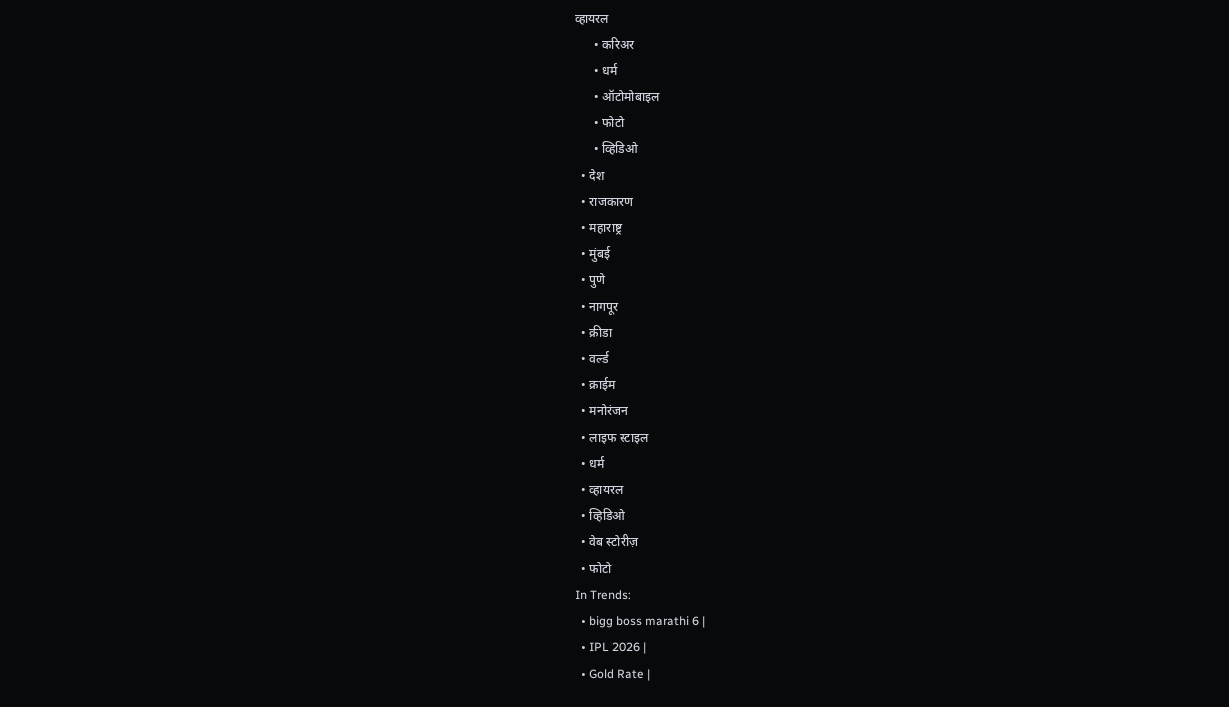व्हायरल
      • करिअर
      • धर्म
      • ऑटोमोबाइल
      • फोटो
      • व्हिडिओ
  • देश
  • राजकारण
  • महाराष्ट्र
  • मुंबई
  • पुणे
  • नागपूर
  • क्रीडा
  • वर्ल्ड
  • क्राईम
  • मनोरंजन
  • लाइफ स्टाइल
  • धर्म
  • व्हायरल
  • व्हिडिओ
  • वेब स्टोरीज़
  • फोटो
In Trends:
  • bigg boss marathi 6 |
  • IPL 2026 |
  • Gold Rate |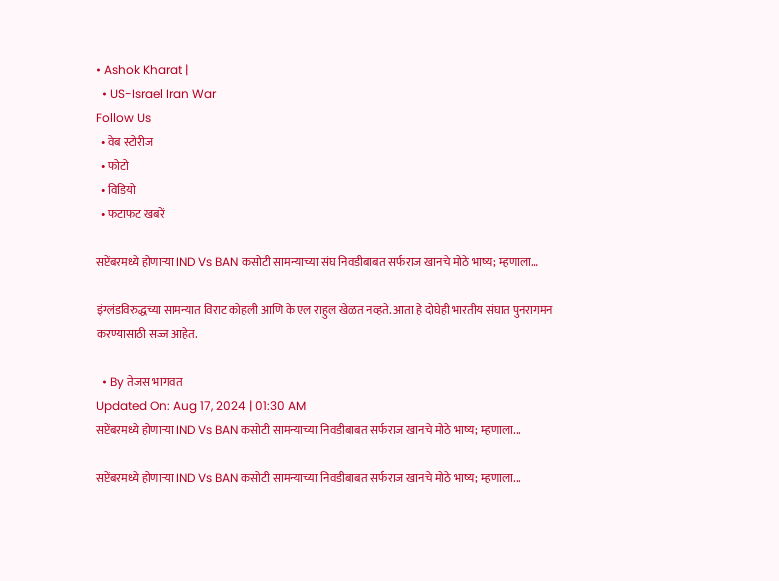• Ashok Kharat |
  • US-Israel Iran War
Follow Us
  • वेब स्टोरीज
  • फोटो
  • विडियो
  • फटाफट खबरें

सप्टेंबरमध्ये होणाऱ्या IND Vs BAN कसोटी सामन्याच्या संघ निवडीबाबत सर्फराज खानचे मोठे भाष्य; म्हणाला…

इंग्लंडविरुद्धच्या सामन्यात विराट कोहली आणि के एल राहुल खेळत नव्हते. आता हे दोघेही भारतीय संघात पुनरागमन करण्यासाठी सज्ज आहेत.

  • By तेजस भागवत
Updated On: Aug 17, 2024 | 01:30 AM
सप्टेंबरमध्ये होणाऱ्या IND Vs BAN कसोटी सामन्याच्या निवडीबाबत सर्फराज खानचे मोठे भाष्य; म्हणाला...

सप्टेंबरमध्ये होणाऱ्या IND Vs BAN कसोटी सामन्याच्या निवडीबाबत सर्फराज खानचे मोठे भाष्य; म्हणाला...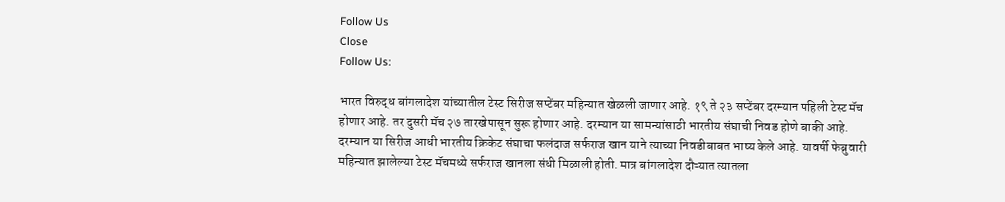Follow Us
Close
Follow Us:

भारत विरुद्ध बांगलादेश यांच्यातील टेस्ट सिरीज सप्टेंबर महिन्यात खेळली जाणार आहे. १९ ते २३ सप्टेंबर दरम्यान पहिली टेस्ट मॅच होणार आहे. तर दुसरी मॅच २७ तारखेपासून सुरू होणार आहे. दरम्यान या सामन्यांसाठी भारतीय संघाची निवड होणे बाकी आहे. दरम्यान या सिरीज आधी भारतीय क्रिकेट संघाचा फलंदाज सर्फराज खान याने त्याच्या निवडीबाबत भाष्य केले आहे. यावर्षी फेब्रुवारी महिन्यात झालेल्या टेस्ट मॅचमध्ये सर्फराज खानला संधी मिळाली होती. मात्र बांगलादेश दौऱ्यात त्यातला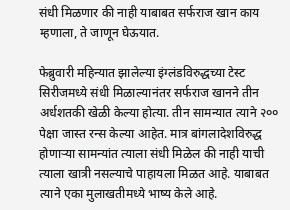संधी मिळणार की नाही याबाबत सर्फराज खान काय म्हणाला, ते जाणून घेऊयात.

फेब्रुवारी महिन्यात झालेल्या इंग्लंडविरुद्धच्या टेस्ट सिरीजमध्ये संधी मिळाल्यानंतर सर्फराज खानने तीन अर्धशतकी खेळी केल्या होत्या. तीन सामन्यात त्याने २०० पेक्षा जास्त रन्स केल्या आहेत. मात्र बांगलादेशविरुद्ध होणाऱ्या सामन्यांत त्याला संधी मिळेल की नाही याची त्याला खात्री नसल्याचे पाहायला मिळत आहे. याबाबत त्याने एका मुलाखतीमध्ये भाष्य केले आहे.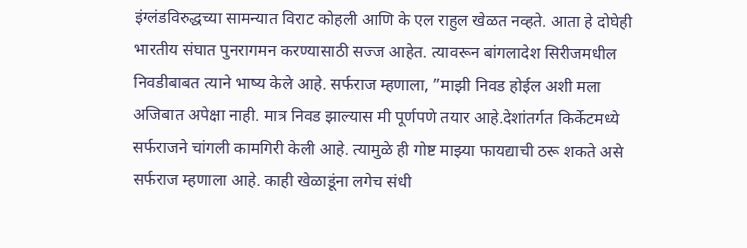इंग्लंडविरुद्धच्या सामन्यात विराट कोहली आणि के एल राहुल खेळत नव्हते. आता हे दोघेही भारतीय संघात पुनरागमन करण्यासाठी सज्ज आहेत. त्यावरून बांगलादेश सिरीजमधील निवडीबाबत त्याने भाष्य केले आहे. सर्फराज म्हणाला, ”माझी निवड होईल अशी मला अजिबात अपेक्षा नाही. मात्र निवड झाल्यास मी पूर्णपणे तयार आहे.देशांतर्गत किर्केटमध्ये सर्फराजने चांगली कामगिरी केली आहे. त्यामुळे ही गोष्ट माझ्या फायद्याची ठरू शकते असे सर्फराज म्हणाला आहे. काही खेळाडूंना लगेच संधी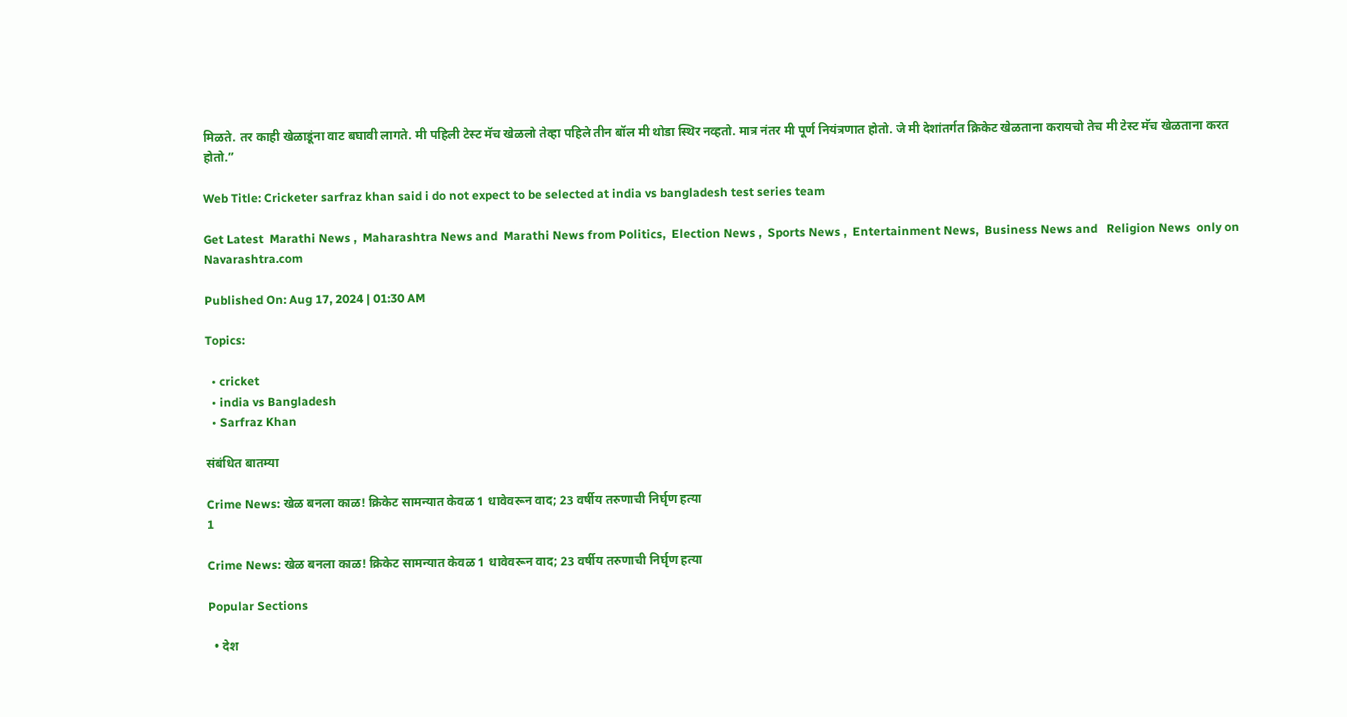मिळते. तर काही खेळाडूंना वाट बघावी लागते. मी पहिली टेस्ट मॅच खेळलो तेव्हा पहिले तीन बॉल मी थोडा स्थिर नव्हतो. मात्र नंतर मी पूर्ण नियंत्रणात होतो. जे मी देशांतर्गत क्रिकेट खेळताना करायचो तेच मी टेस्ट मॅच खेळताना करत होतो.”

Web Title: Cricketer sarfraz khan said i do not expect to be selected at india vs bangladesh test series team

Get Latest  Marathi News ,  Maharashtra News and  Marathi News from Politics,  Election News ,  Sports News ,  Entertainment News,  Business News and   Religion News  only on Navarashtra.com

Published On: Aug 17, 2024 | 01:30 AM

Topics:

  • cricket
  • india vs Bangladesh
  • Sarfraz Khan

संबंधित बातम्या

Crime News: खेळ बनला काळ! क्रिकेट सामन्यात केवळ 1 धावेवरून वाद; 23 वर्षीय तरुणाची निर्घृण हत्या
1

Crime News: खेळ बनला काळ! क्रिकेट सामन्यात केवळ 1 धावेवरून वाद; 23 वर्षीय तरुणाची निर्घृण हत्या

Popular Sections

  • देश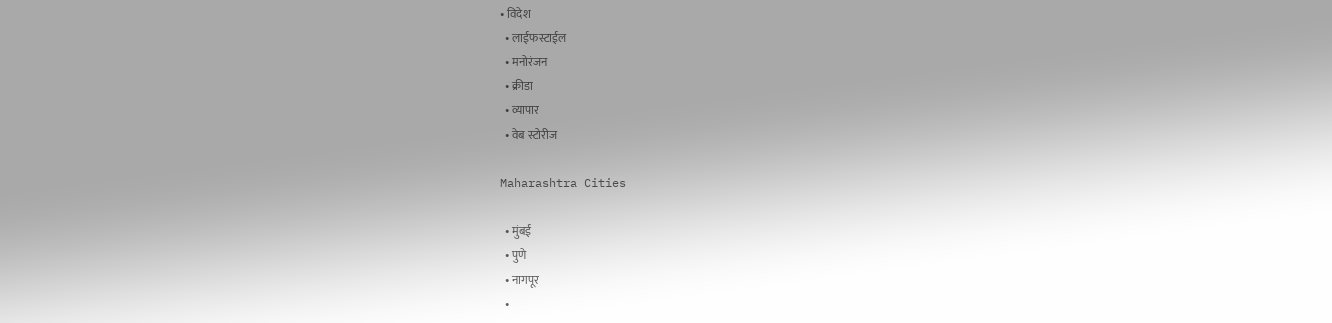• विदेश
  • लाईफस्टाईल
  • मनोरंजन
  • क्रीडा
  • व्यापार
  • वेब स्टोरीज

Maharashtra Cities

  • मुंबई
  • पुणे
  • नागपूर
  •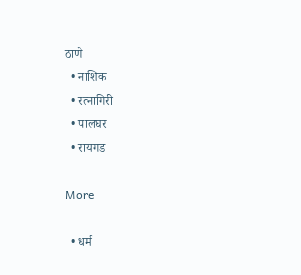ठाणे
  • नाशिक
  • रत्नागिरी
  • पालघर
  • रायगड

More

  • धर्म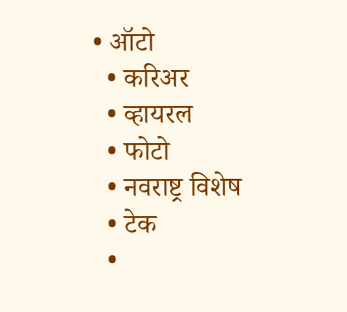• ऑटो
  • करिअर
  • व्हायरल
  • फोटो
  • नवराष्ट्र विशेष
  • टेक
  •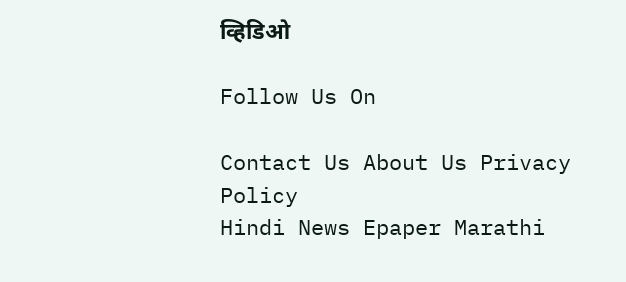व्हिडिओ

Follow Us On

Contact Us About Us Privacy Policy
Hindi News Epaper Marathi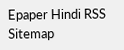Epaper Hindi RSS Sitemap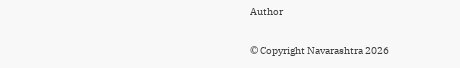Author

© Copyright Navarashtra 2026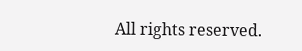All rights reserved.